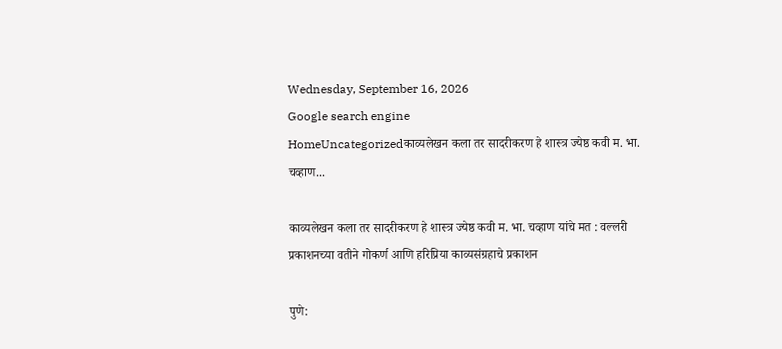Wednesday, September 16, 2026
Google search engine
HomeUncategorizedकाव्यलेखन कला तर सादरीकरण हे शास्त्र ज्येष्ठ कवी म. भा. चव्हाण...

काव्यलेखन कला तर सादरीकरण हे शास्त्र ज्येष्ठ कवी म. भा. चव्हाण यांचे मत : वल्लरी प्रकाशनच्या वतीने गोकर्ण आणि हरिप्रिया काव्यसंग्रहाचे प्रकाशन

पुणे: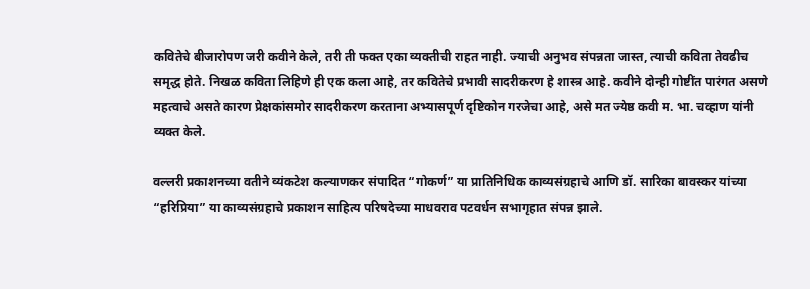कवितेचे बीजारोपण जरी कवीने केले, तरी ती फक्त एका व्यक्तीची राहत नाही. ज्याची अनुभव संपन्नता जास्त, त्याची कविता तेवढीच समृद्ध होते. निखळ कविता लिहिणे ही एक कला आहे, तर कवितेचे प्रभावी सादरीकरण हे शास्त्र आहे. कवीने दोन्ही गोष्टींत पारंगत असणे महत्वाचे असते कारण प्रेक्षकांसमोर सादरीकरण करताना अभ्यासपूर्ण दृष्टिकोन गरजेचा आहे, असे मत ज्येष्ठ कवी म. भा. चव्हाण यांनी व्यक्त केले.

वल्लरी प्रकाशनच्या वतीने व्यंकटेश कल्याणकर संपादित “गोकर्ण” या प्रातिनिधिक काव्यसंग्रहाचे आणि डॉ. सारिका बावस्कर यांच्या “हरिप्रिया” या काव्यसंग्रहाचे प्रकाशन साहित्य परिषदेच्या माधवराव पटवर्धन सभागृहात संपन्न झाले.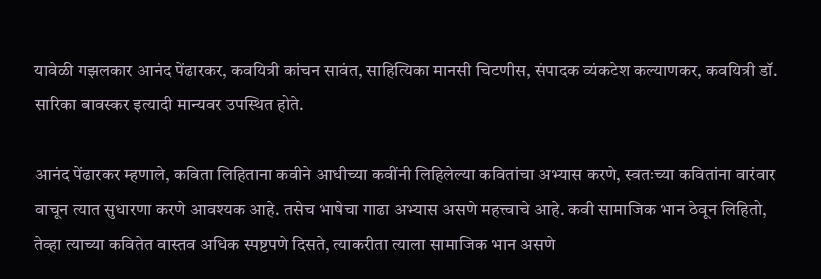यावेळी गझलकार आनंद पेंढारकर, कवयित्री कांचन सावंत, साहित्यिका मानसी चिटणीस, संपादक व्यंकटेश कल्याणकर, कवयित्री डॉ. सारिका बावस्कर इत्यादी मान्यवर उपस्थित होते.

आनंद पेंढारकर म्हणाले, कविता लिहिताना कवीने आधीच्या कवींनी लिहिलेल्या कवितांचा अभ्यास करणे, स्वतःच्या कवितांना वारंवार वाचून त्यात सुधारणा करणे आवश्यक आहे. तसेच भाषेचा गाढा अभ्यास असणे महत्त्वाचे आहे. कवी सामाजिक भान ठेवून लिहितो, तेव्हा त्याच्या कवितेत वास्तव अधिक स्पष्टपणे दिसते, त्याकरीता त्याला सामाजिक भान असणे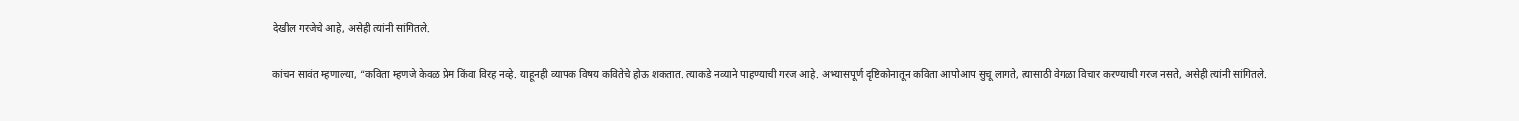देखील गरजेचे आहे, असेही त्यांनी सांगितले.

कांचन सावंत म्हणाल्या, “कविता म्हणजे केवळ प्रेम किंवा विरह नव्हे. याहूनही व्यापक विषय कवितेचे होऊ शकतात. त्याकडे नव्याने पाहण्याची गरज आहे. अभ्यासपूर्ण दृष्टिकोनातून कविता आपोआप सुचू लागते, त्यासाठी वेगळा विचार करण्याची गरज नसते, असेही त्यांनी सांगितले.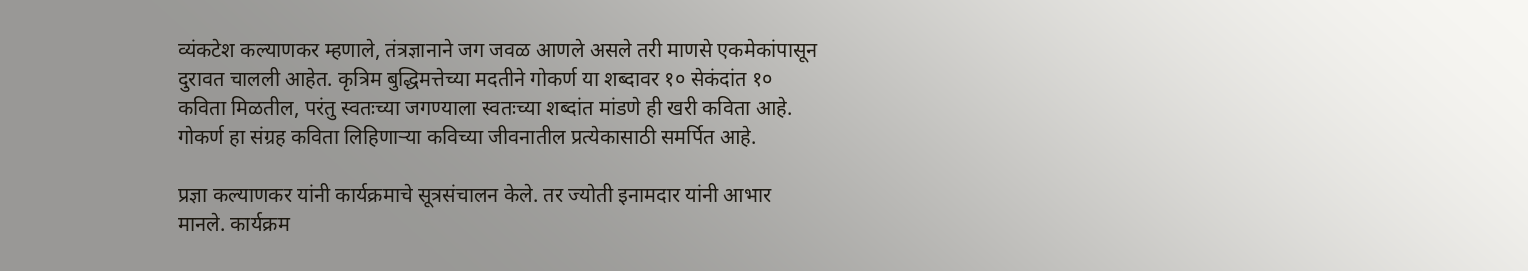व्यंकटेश कल्याणकर म्हणाले, तंत्रज्ञानाने जग जवळ आणले असले तरी माणसे एकमेकांपासून दुरावत चालली आहेत. कृत्रिम बुद्धिमत्तेच्या मदतीने गोकर्ण या शब्दावर १० सेकंदांत १० कविता मिळतील, परंतु स्वतःच्या जगण्याला स्वतःच्या शब्दांत मांडणे ही खरी कविता आहे. गोकर्ण हा संग्रह कविता लिहिणाऱ्या कविच्या जीवनातील प्रत्येकासाठी समर्पित आहे.

प्रज्ञा कल्याणकर यांनी कार्यक्रमाचे सूत्रसंचालन केले. तर ज्योती इनामदार यांनी आभार मानले. कार्यक्रम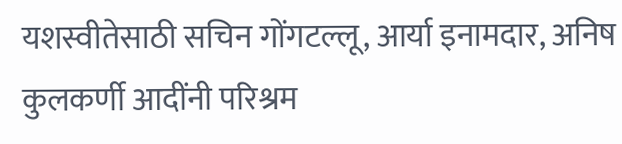यशस्वीतेसाठी सचिन गोंगटल्लू, आर्या इनामदार, अनिष कुलकर्णी आदींनी परिश्रम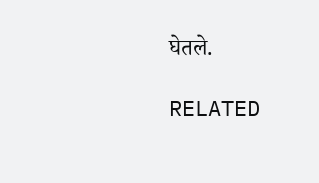घेतले.

RELATED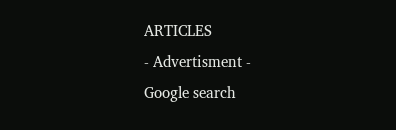ARTICLES
- Advertisment -
Google search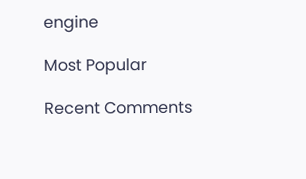engine

Most Popular

Recent Comments